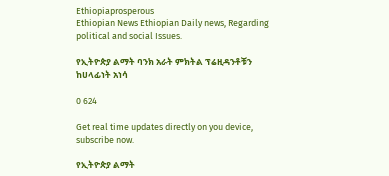Ethiopiaprosperous
Ethiopian News Ethiopian Daily news, Regarding political and social Issues.

የኢትዮጵያ ልማት ባንክ አራት ምክትል ፕሬዚዳንቶቹን ከሀላፊነት አነሳ

0 624

Get real time updates directly on you device, subscribe now.

የኢትዮጵያ ልማት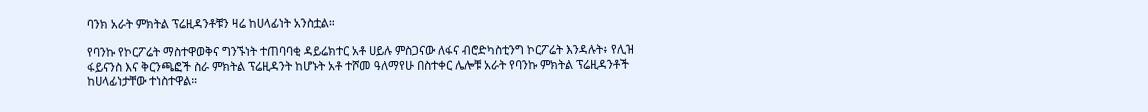ባንክ አራት ምክትል ፕሬዚዳንቶቹን ዛሬ ከሀላፊነት አንስቷል።

የባንኩ የኮርፖሬት ማስተዋወቅና ግንኙነት ተጠባባቂ ዳይሬክተር አቶ ሀይሉ ምስጋናው ለፋና ብሮድካስቲንግ ኮርፖሬት እንዳሉት፥ የሊዝ ፋይናንስ እና ቅርንጫፎች ስራ ምክትል ፕሬዚዳንት ከሆኑት አቶ ተሾመ ዓለማየሁ በስተቀር ሌሎቹ አራት የባንኩ ምክትል ፕሬዚዳንቶች ከሀላፊነታቸው ተነስተዋል።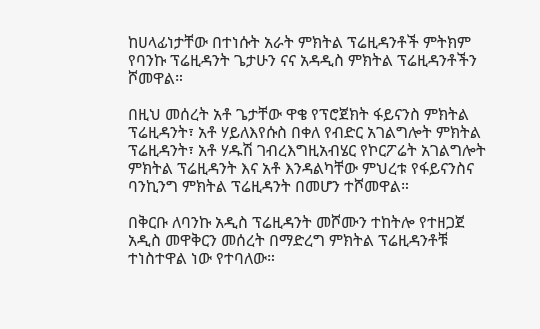ከሀላፊነታቸው በተነሱት አራት ምክትል ፕሬዚዳንቶች ምትክም የባንኩ ፕሬዚዳንት ጌታሁን ናና አዳዲስ ምክትል ፕሬዚዳንቶችን ሾመዋል።

በዚህ መሰረት አቶ ጌታቸው ዋቄ የፕሮጀክት ፋይናንስ ምክትል ፕሬዚዳንት፣ አቶ ሃይለእየሱስ በቀለ የብድር አገልግሎት ምክትል ፕሬዚዳንት፣ አቶ ሃዱሽ ገብረእግዚአብሄር የኮርፖሬት አገልግሎት ምክትል ፕሬዚዳንት እና አቶ እንዳልካቸው ምህረቱ የፋይናንስና ባንኪንግ ምክትል ፕሬዚዳንት በመሆን ተሾመዋል።

በቅርቡ ለባንኩ አዲስ ፕሬዚዳንት መሾሙን ተከትሎ የተዘጋጀ አዲስ መዋቅርን መሰረት በማድረግ ምክትል ፕሬዚዳንቶቹ ተነስተዋል ነው የተባለው።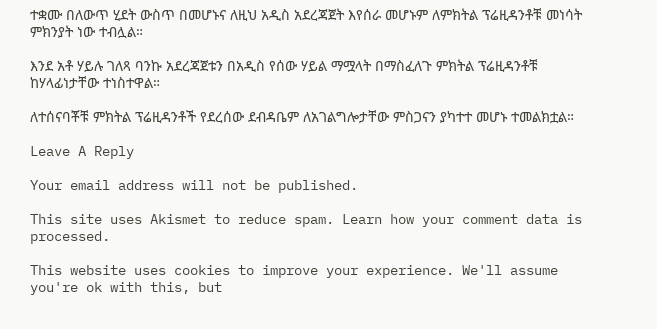ተቋሙ በለውጥ ሂደት ውስጥ በመሆኑና ለዚህ አዲስ አደረጃጀት እየሰራ መሆኑም ለምክትል ፕሬዚዳንቶቹ መነሳት ምክንያት ነው ተብሏል።

እንደ አቶ ሃይሉ ገለጻ ባንኩ አደረጃጀቱን በአዲስ የሰው ሃይል ማሟላት በማስፈለጉ ምክትል ፕሬዚዳንቶቹ ከሃላፊነታቸው ተነስተዋል።

ለተሰናባቾቹ ምክትል ፕሬዚዳንቶች የደረሰው ደብዳቤም ለአገልግሎታቸው ምስጋናን ያካተተ መሆኑ ተመልክቷል።

Leave A Reply

Your email address will not be published.

This site uses Akismet to reduce spam. Learn how your comment data is processed.

This website uses cookies to improve your experience. We'll assume you're ok with this, but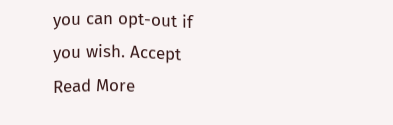you can opt-out if you wish. Accept Read More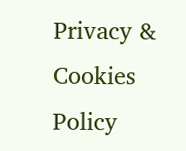Privacy & Cookies Policy